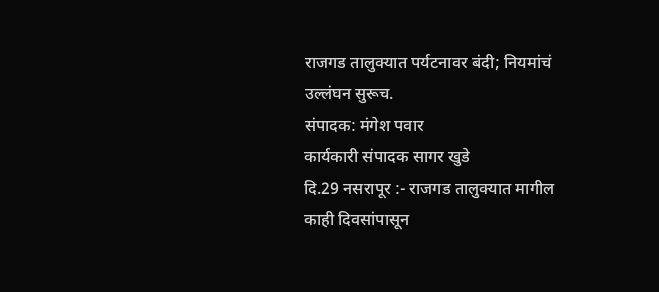राजगड तालुक्यात पर्यटनावर बंदी; नियमांचं उल्लंघन सुरूच.
संपादक: मंगेश पवार
कार्यकारी संपादक सागर खुडे
दि.29 नसरापूर :- राजगड तालुक्यात मागील काही दिवसांपासून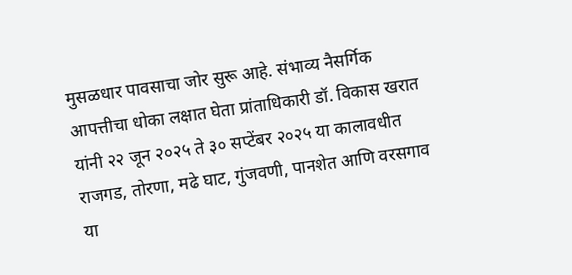मुसळधार पावसाचा जोर सुरू आहे. संभाव्य नैसर्गिक आपत्तीचा धोका लक्षात घेता प्रांताधिकारी डॉ. विकास खरात यांनी २२ जून २०२५ ते ३० सप्टेंबर २०२५ या कालावधीत राजगड, तोरणा, मढे घाट, गुंजवणी, पानशेत आणि वरसगाव या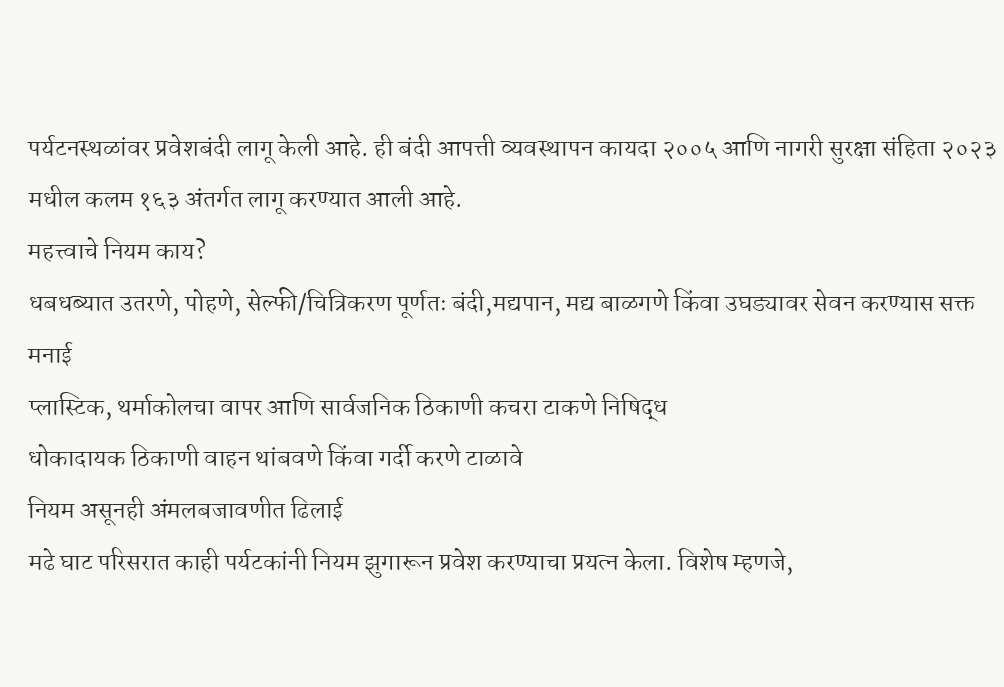पर्यटनस्थळांवर प्रवेशबंदी लागू केली आहे. ही बंदी आपत्ती व्यवस्थापन कायदा २००५ आणि नागरी सुरक्षा संहिता २०२३ मधील कलम १६३ अंतर्गत लागू करण्यात आली आहे.
महत्त्वाचे नियम काय?
धबधब्यात उतरणे, पोहणे, सेल्फी/चित्रिकरण पूर्णतः बंदी,मद्यपान, मद्य बाळगणे किंवा उघड्यावर सेवन करण्यास सक्त मनाई
प्लास्टिक, थर्माकोलचा वापर आणि सार्वजनिक ठिकाणी कचरा टाकणे निषिद्ध
धोकादायक ठिकाणी वाहन थांबवणे किंवा गर्दी करणे टाळावे
नियम असूनही अंमलबजावणीत ढिलाई
मढे घाट परिसरात काही पर्यटकांनी नियम झुगारून प्रवेश करण्याचा प्रयत्न केला. विशेष म्हणजे,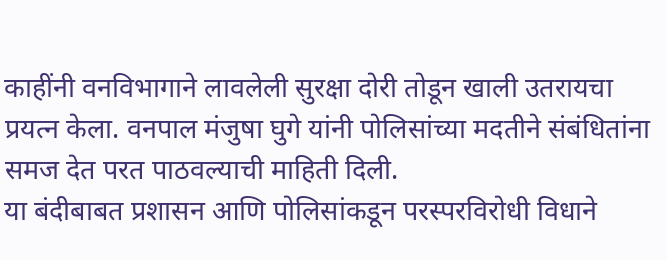काहींनी वनविभागाने लावलेली सुरक्षा दोरी तोडून खाली उतरायचा प्रयत्न केला. वनपाल मंजुषा घुगे यांनी पोलिसांच्या मदतीने संबंधितांना समज देत परत पाठवल्याची माहिती दिली.
या बंदीबाबत प्रशासन आणि पोलिसांकडून परस्परविरोधी विधाने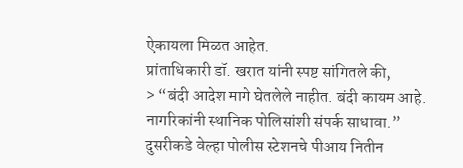ऐकायला मिळत आहेत.
प्रांताधिकारी डॉ. खरात यांनी स्पष्ट सांगितले की,
> “बंदी आदेश मागे घेतलेले नाहीत. बंदी कायम आहे. नागरिकांनी स्थानिक पोलिसांशी संपर्क साधावा.”
दुसरीकडे वेल्हा पोलीस स्टेशनचे पीआय नितीन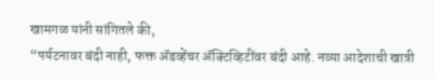खामगळ यांनी सांगितले की,
“पर्यटनावर बंदी नाही, फक्त ॲडव्हेंचर ॲक्टिव्हिटींवर बंदी आहे. नव्या आदेशाची खात्री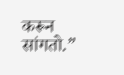करून सांगतो.”